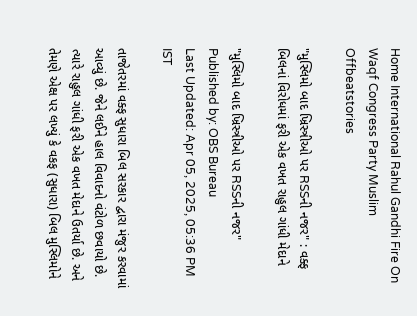Home International Rahul Gandhi Fire On Waqf Congress Party Muslim Offbeatstories

"મુસ્લિમો બાદ ખ્રિસ્ત્રીઓ પર RSSની નજર" : વક્ફ બિલનાં વિરોધમાં ફરી એક વખત રાહુલ ગાંધી મેદાને

"મુસ્લિમો બાદ ખ્રિસ્ત્રીઓ પર RSSની નજર"
Published by: OBS Bureau
Last Updated: Apr 05, 2025, 05:36 PM IST

તાજેતરમાં વક્ફ સુધારા બિલ સરકાર દ્વારા મંજુર કરવામાં આવ્યું છે. જેને લઈને હાલ વિવાદનો વંટોળ છવાયો છે. ત્યારે રાહુલ ગાંધી ફરી એક વખત મેદાને ઉતર્યા છે. અને તેમણે એક્ષ પર લખ્યું કે વકફ (સુધારા) બિલ મુસ્લિમોને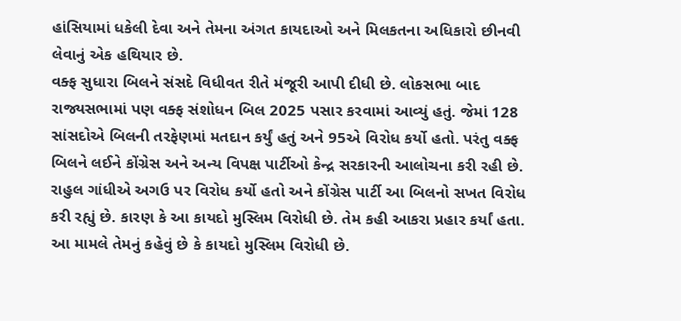હાંસિયામાં ધકેલી દેવા અને તેમના અંગત કાયદાઓ અને મિલકતના અધિકારો છીનવી લેવાનું એક હથિયાર છે.
વક્ફ સુધારા બિલને સંસદે વિધીવત રીતે મંજૂરી આપી દીધી છે. લોકસભા બાદ રાજ્યસભામાં પણ વક્ફ સંશોધન બિલ 2025 પસાર કરવામાં આવ્યું હતું. જેમાં 128 સાંસદોએ બિલની તરફેણમાં મતદાન કર્યું હતું અને 95એ વિરોધ કર્યો હતો. પરંતુ વક્ફ બિલને લઈને કોંગ્રેસ અને અન્ય વિપક્ષ પાર્ટીઓ કેન્દ્ર સરકારની આલોચના કરી રહી છે. રાહુલ ગાંધીએ અગઉ પર વિરોધ કર્યો હતો અને કોંગ્રેસ પાર્ટી આ બિલનો સખત વિરોધ કરી રહ્યું છે. કારણ કે આ કાયદો મુસ્લિમ વિરોધી છે. તેમ કહી આકરા પ્રહાર કર્યાં હતા.
આ મામલે તેમનું કહેવું છે કે કાયદો મુસ્લિમ વિરોધી છે.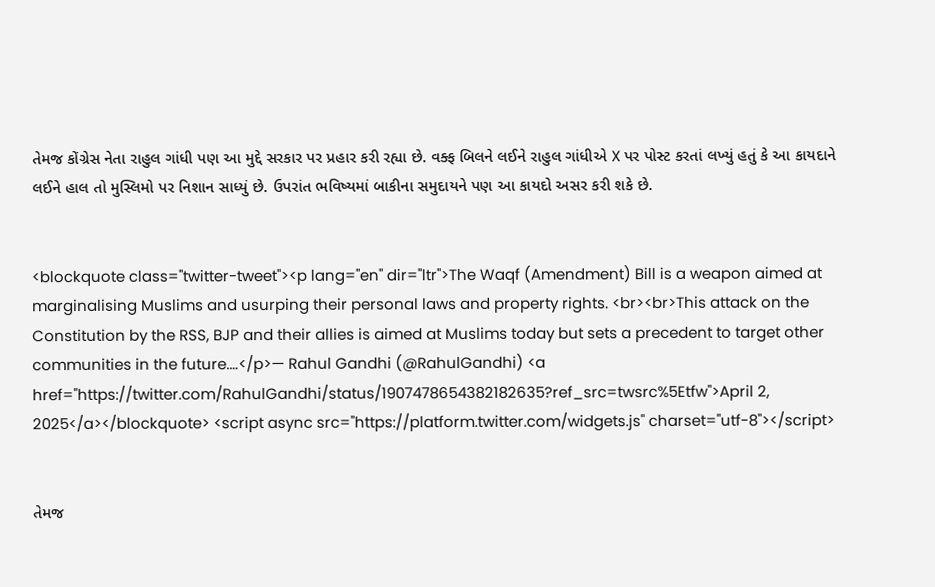તેમજ કોંગ્રેસ નેતા રાહુલ ગાંધી પણ આ મુદ્દે સરકાર પર પ્રહાર કરી રહ્યા છે. વક્ફ બિલને લઈને રાહુલ ગાંધીએ X પર પોસ્ટ કરતાં લખ્યું હતું કે આ કાયદાને લઈને હાલ તો મુસ્લિમો પર નિશાન સાધ્યું છે. ઉપરાંત ભવિષ્યમાં બાકીના સમુદાયને પણ આ કાયદો અસર કરી શકે છે.


<blockquote class="twitter-tweet"><p lang="en" dir="ltr">The Waqf (Amendment) Bill is a weapon aimed at marginalising Muslims and usurping their personal laws and property rights. <br><br>This attack on the Constitution by the RSS, BJP and their allies is aimed at Muslims today but sets a precedent to target other communities in the future.…</p>— Rahul Gandhi (@RahulGandhi) <a href="https://twitter.com/RahulGandhi/status/1907478654382182635?ref_src=twsrc%5Etfw">April 2, 2025</a></blockquote> <script async src="https://platform.twitter.com/widgets.js" charset="utf-8"></script>


તેમજ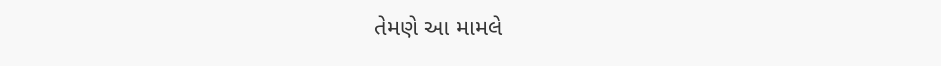તેમણે આ મામલે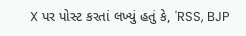X પર પોસ્ટ કરતાં લખ્યું હતું કે, 'RSS, BJP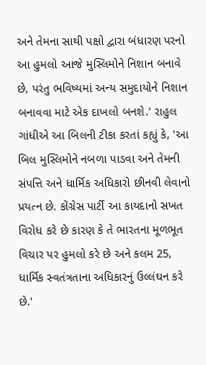અને તેમના સાથી પક્ષો દ્વારા બંધારણ પરનો આ હુમલો આજે મુસ્લિમોને નિશાન બનાવે છે, પરંતુ ભવિષ્યમાં અન્ય સમુદાયોને નિશાન બનાવવા માટે એક દાખલો બનશે.' રાહુલ ગાંધીએ આ બિલની ટીકા કરતાં કહ્યું કે, 'આ બિલ મુસ્લિમોને નબળા પાડવા અને તેમની સંપત્તિ અને ધાર્મિક અધિકારો છીનવી લેવાનો પ્રયત્ન છે. કોંગ્રેસ પાર્ટી આ કાયદાનો સખત વિરોધ કરે છે કારણ કે તે ભારતના મૂળભૂત વિચાર પર હુમલો કરે છે અને કલમ 25, ધાર્મિક સ્વતંત્રતાના અધિકારનું ઉલ્લંઘન કરે છે.'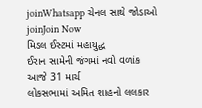joinWhatsapp ચેનલ સાથે જોડાઓ
joinJoin Now
મિડલ ઈસ્ટમાં મહાયુદ્ધ
ઈરાન સામેની જંગમાં નવો વળાંક
આજે 31 માર્ચ
લોકસભામાં અમિત શાહનો લલકાર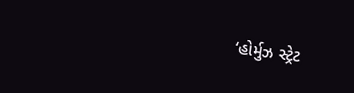‘હોર્મુઝ સ્ટ્રેટ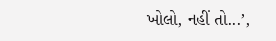ખોલો, નહીં તો...’,